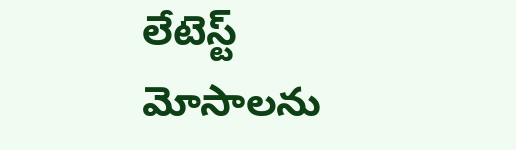లేటెస్ట్
మోసాలను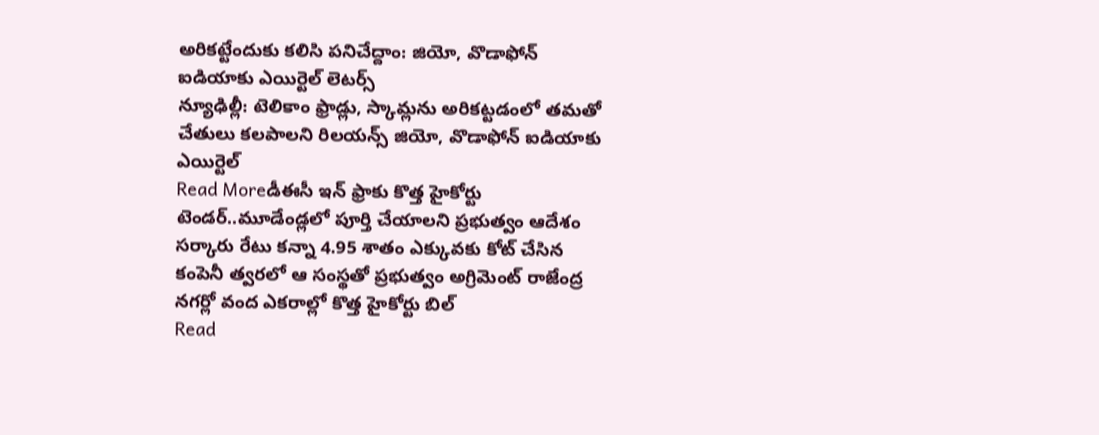అరికట్టేందుకు కలిసి పనిచేద్దాం: జియో, వొడాఫోన్ ఐడియాకు ఎయిర్టెల్ లెటర్స్
న్యూఢిల్లీ: టెలికాం ఫ్రాడ్లు, స్కామ్లను అరికట్టడంలో తమతో చేతులు కలపాలని రిలయన్స్ జియో, వొడాఫోన్ ఐడియాకు ఎయిర్టెల్
Read Moreడీఈసీ ఇన్ ఫ్రాకు కొత్త హైకోర్టు టెండర్..మూడేండ్లలో పూర్తి చేయాలని ప్రభుత్వం ఆదేశం
సర్కారు రేటు కన్నా 4.95 శాతం ఎక్కువకు కోట్ చేసిన కంపెనీ త్వరలో ఆ సంస్థతో ప్రభుత్వం అగ్రిమెంట్ రాజేంద్ర నగర్లో వంద ఎకరాల్లో కొత్త హైకోర్టు బిల్
Read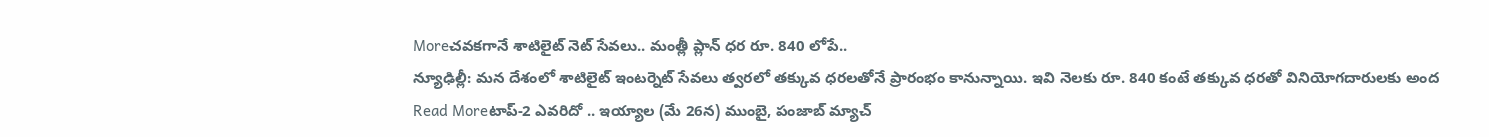Moreచవకగానే శాటిలైట్ నెట్ సేవలు.. మంత్లీ ప్లాన్ ధర రూ. 840 లోపే..
న్యూఢిల్లీ: మన దేశంలో శాటిలైట్ ఇంటర్నెట్ సేవలు త్వరలో తక్కువ ధరలతోనే ప్రారంభం కానున్నాయి. ఇవి నెలకు రూ. 840 కంటే తక్కువ ధరతో వినియోగదారులకు అంద
Read Moreటాప్-2 ఎవరిదో .. ఇయ్యాల (మే 26న) ముంబై, పంజాబ్ మ్యాచ్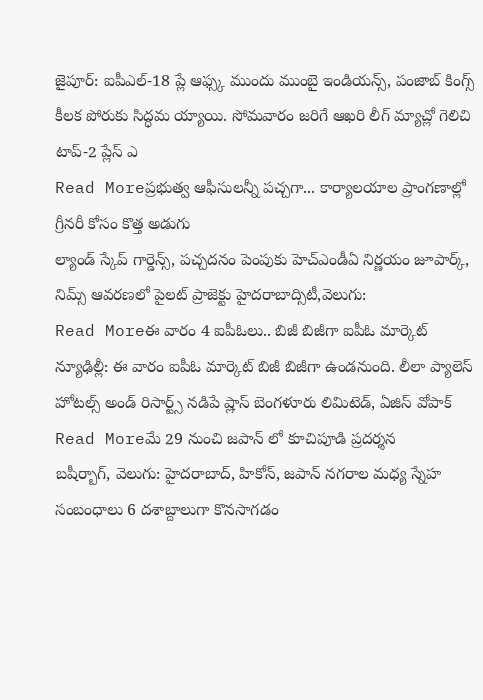జైపూర్: ఐపీఎల్-18 ప్లే ఆఫ్స్క ముందు ముంబై ఇండియన్స్, పంజాబ్ కింగ్స్ కీలక పోరుకు సిద్ధమ య్యాయి. సోమవారం జరిగే ఆఖరి లీగ్ మ్యాచ్లో గెలిచి టాప్-2 ప్లేస్ ఎ
Read Moreప్రభుత్వ ఆఫీసులన్నీ పచ్చగా... కార్యాలయాల ప్రాంగణాల్లో గ్రీనరీ కోసం కొత్త అడుగు
ల్యాండ్ స్కేప్ గార్డెన్స్, పచ్చదనం పెంపుకు హెచ్ఎండీఏ నిర్ణయం జూపార్క్, నిమ్స్ ఆవరణలో పైలట్ ప్రాజెక్టు హైదరాబాద్సిటీ,వెలుగు:
Read Moreఈ వారం 4 ఐపీఓలు.. బిజీ బిజీగా ఐపీఓ మార్కెట్
న్యూఢిల్లీ: ఈ వారం ఐపీఓ మార్కెట్ బిజీ బిజీగా ఉండనుంది. లీలా ప్యాలెస్ హోటల్స్ అండ్ రిసార్ట్స్ నడిపే ష్లాస్ బెంగళూరు లిమిటెడ్, ఏజిస్ వోపాక్
Read Moreమే 29 నుంచి జపాన్ లో కూచిపూడి ప్రదర్శన
బషీర్బాగ్, వెలుగు: హైదరాబాద్, హికోన్, జపాన్ నగరాల మధ్య స్నేహ సంబంధాలు 6 దశాబ్దాలుగా కొనసాగడం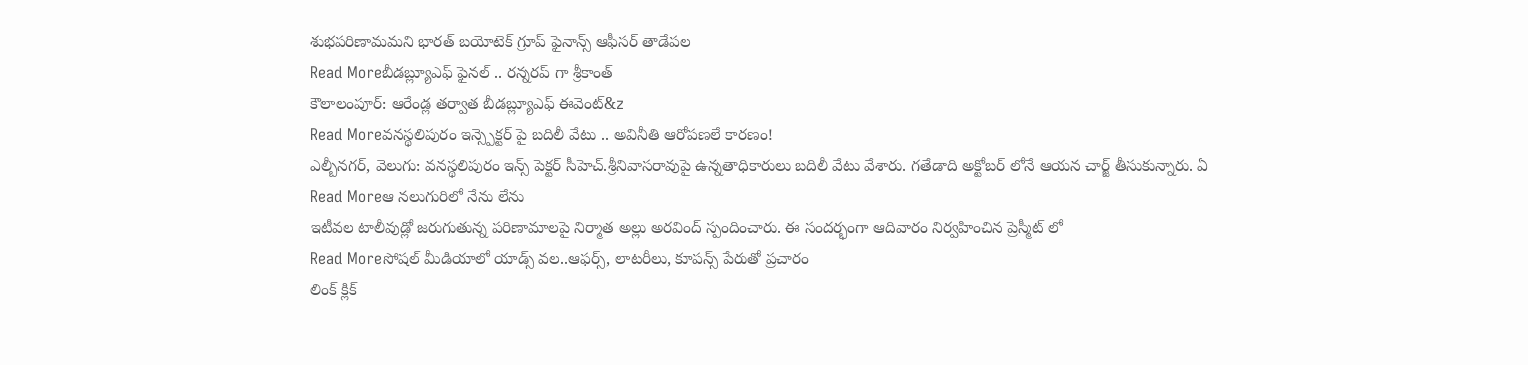శుభపరిణామమని భారత్ బయోటెక్ గ్రూప్ ఫైనాన్స్ ఆఫీసర్ తాడేపల
Read Moreబీడబ్ల్యూఎఫ్ ఫైనల్ .. రన్నరప్ గా శ్రీకాంత్
కౌలాలంపూర్: ఆరేండ్ల తర్వాత బీడబ్ల్యూఎఫ్ ఈవెంట్&z
Read Moreవనస్థలిపురం ఇన్స్పెక్టర్ పై బదిలీ వేటు .. అవినీతి ఆరోపణలే కారణం!
ఎల్బీనగర్, వెలుగు: వనస్థలిపురం ఇన్స్ పెక్టర్ సీహెచ్.శ్రీనివాసరావుపై ఉన్నతాధికారులు బదిలీ వేటు వేశారు. గతేడాది అక్టోబర్ లోనే ఆయన చార్జ్ తీసుకున్నారు. ఏ
Read Moreఆ నలుగురిలో నేను లేను
ఇటీవల టాలీవుడ్లో జరుగుతున్న పరిణామాలపై నిర్మాత అల్లు అరవింద్ స్పందించారు. ఈ సందర్భంగా ఆదివారం నిర్వహించిన ప్రెస్మీట్ లో
Read Moreసోషల్ మీడియాలో యాడ్స్ వల..ఆఫర్స్, లాటరీలు, కూపన్స్ పేరుతో ప్రచారం
లింక్ క్లిక్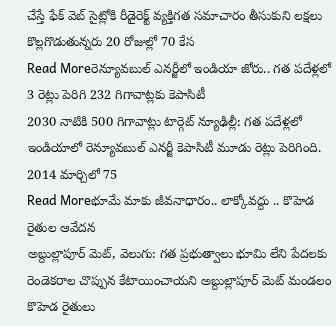చేస్తే ఫేక్ వెబ్ సైట్లోకి రీడైరెక్ట్ వ్యక్తిగత సమాచారం తీసుకుని లక్షలు కొల్లగొడుతున్నరు 20 రోజుల్లో 70 కేస
Read Moreరెన్యూవబుల్ ఎనర్జీలో ఇండియా జోరు.. గత పదేళ్లలో 3 రెట్లు పెరిగి 232 గిగావాట్లకు కెపాసిటీ
2030 నాటికి 500 గిగావాట్లు టార్గెట్ న్యూఢిల్లీ: గత పదేళ్లలో ఇండియాలో రెన్యూవబుల్ ఎనర్జీ కెపాసిటీ మూడు రెట్లు పెరిగింది. 2014 మార్చిలో 75
Read Moreభూమే మాకు జీవనాధారం.. లాక్కోవద్దు .. కొహెడ రైతుల ఆవేదన
అబ్దుల్లాపూర్ మెట్, వెలుగు: గత ప్రభుత్వాలు భూమి లేని పేదలకు రెండెకరాల చొప్పున కేటాయించాయని అబ్దుల్లాపూర్ మెట్ మండలం కొహెడ రైతులు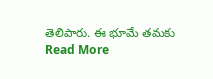తెలిపారు. ఈ భూమే తమకు
Read More